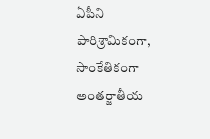ఏపీని పారిశ్రామికంగా, సాంకేతికంగా అంతర్జాతీయ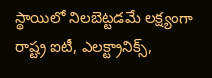స్థాయిలో నిలబెట్టడమే లక్ష్యంగా రాష్ట్ర ఐటీ, ఎలక్ట్రానిక్స్,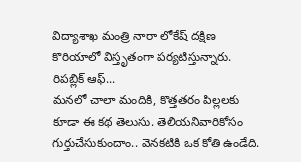విద్యాశాఖ మంత్రి నారా లోకేష్ దక్షిణ కొరియాలో విస్తృతంగా పర్యటిస్తున్నారు. రిపబ్లిక్ ఆఫ్...
మనలో చాలా మందికి, కొత్తతరం పిల్లలకు కూడా ఈ కథ తెలుసు. తెలియనివారికోసం గుర్తుచేసుకుందాం.. వెనకటికి ఒక కోతి ఉండేది.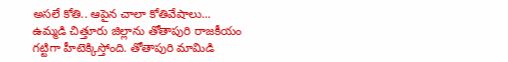అసలే కోతి.. ఆపైన చాలా కోతివేషాలు...
ఉమ్మడి చిత్తూరు జిల్లాను తోతాపురి రాజకీయం గట్టిగా హీటెక్కిస్తోంది. తోతాపురి మామిడి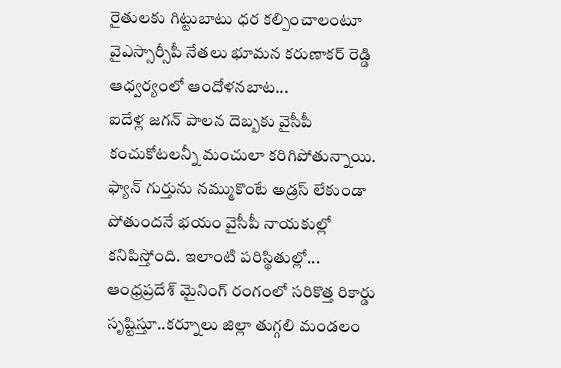రైతులకు గిట్టుబాటు ధర కల్పించాలంటూ వైఎస్సార్సీపీ నేతలు భూమన కరుణాకర్ రెడ్డి ఆధ్వర్యంలో ఆందోళనబాట...
ఐదేళ్ల జగన్ పాలన దెబ్బకు వైసీపీ కంచుకోటలన్నీ మంచులా కరిగిపోతున్నాయి. ఫ్యాన్ గుర్తును నమ్ముకొంటే అడ్రస్ లేకుండా పోతుందనే భయం వైసీపీ నాయకుల్లో కనిపిస్తోంది. ఇలాంటి పరిస్థితుల్లో...
ఆంధ్రప్రదేశ్ మైనింగ్ రంగంలో సరికొత్త రికార్డు సృష్టిస్తూ..కర్నూలు జిల్లా తుగ్గలి మండలం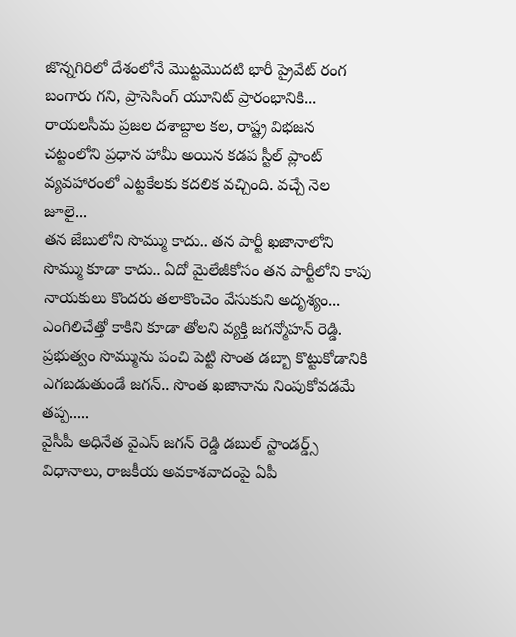జొన్నగిరిలో దేశంలోనే మొట్టమొదటి భారీ ప్రైవేట్ రంగ బంగారు గని, ప్రాసెసింగ్ యూనిట్ ప్రారంభానికి...
రాయలసీమ ప్రజల దశాబ్దాల కల, రాష్ట్ర విభజన చట్టంలోని ప్రధాన హామీ అయిన కడప స్టీల్ ప్లాంట్ వ్యవహారంలో ఎట్టకేలకు కదలిక వచ్చింది. వచ్చే నెల జూలై...
తన జేబులోని సొమ్ము కాదు.. తన పార్టీ ఖజానాలోని సొమ్ము కూడా కాదు.. ఏదో మైలేజీకోసం తన పార్టీలోని కాపు నాయకులు కొందరు తలాకొంచెం వేసుకుని అదృశ్యం...
ఎంగిలిచేత్తో కాకిని కూడా తోలని వ్యక్తి జగన్మోహన్ రెడ్డి. ప్రభుత్వం సొమ్మును పంచి పెట్టి సొంత డబ్బా కొట్టుకోడానికి ఎగబడుతుండే జగన్.. సొంత ఖజానాను నింపుకోవడమే తప్ప.....
వైసీపీ అధినేత వైఎస్ జగన్ రెడ్డి డబుల్ స్టాండర్డ్స్ విధానాలు, రాజకీయ అవకాశవాదంపై ఏపీ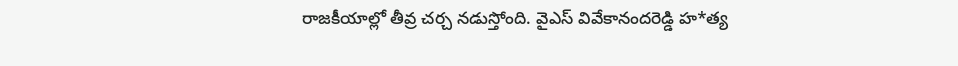రాజకీయాల్లో తీవ్ర చర్చ నడుస్తోంది. వైఎస్ వివేకానందరెడ్డి హ*త్య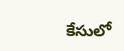కేసులో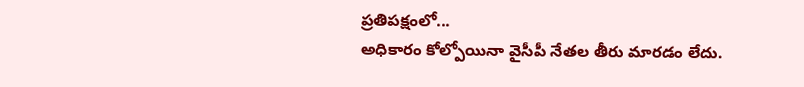ప్రతిపక్షంలో...
అధికారం కోల్పోయినా వైసీపీ నేతల తీరు మారడం లేదు.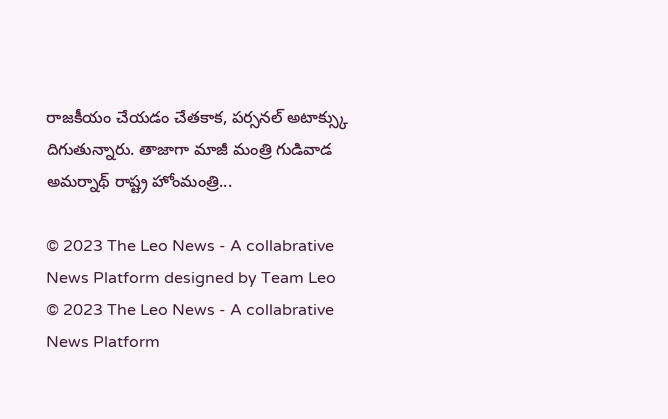రాజకీయం చేయడం చేతకాక, పర్సనల్ అటాక్స్కు దిగుతున్నారు. తాజాగా మాజీ మంత్రి గుడివాడ అమర్నాథ్ రాష్ట్ర హోంమంత్రి...

© 2023 The Leo News - A collabrative News Platform designed by Team Leo
© 2023 The Leo News - A collabrative News Platform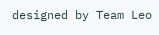designed by Team Leo